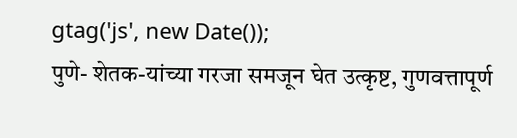gtag('js', new Date());
पुणे- शेतक-यांच्या गरजा समजून घेत उत्कृष्ट, गुणवत्तापूर्ण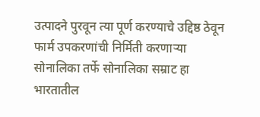उत्पादने पुरवून त्या पूर्ण करण्याचे उद्दिष्ठ ठेवून फार्म उपकरणांची निर्मिती करणाऱ्या सोनालिका तर्फे सोनालिका सम्राट हा भारतातील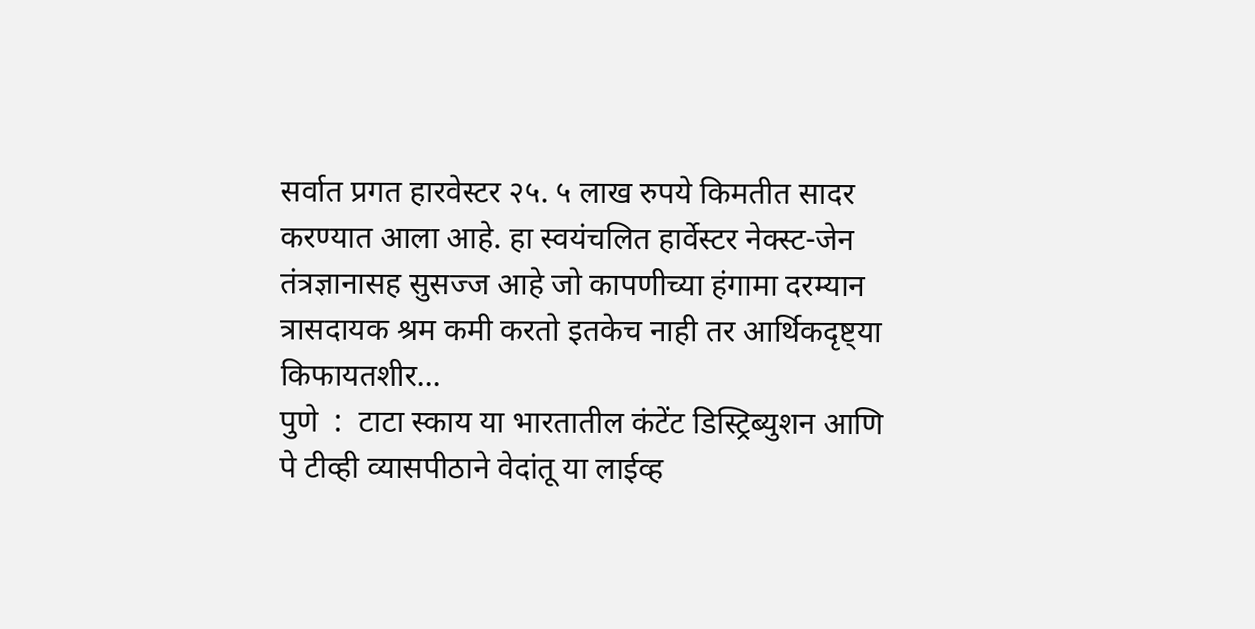सर्वात प्रगत हारवेस्टर २५. ५ लाख रुपये किमतीत सादर करण्यात आला आहे. हा स्वयंचलित हार्वेस्टर नेक्स्ट-जेन तंत्रज्ञानासह सुसज्ज आहे जो कापणीच्या हंगामा दरम्यान त्रासदायक श्रम कमी करतो इतकेच नाही तर आर्थिकदृष्ट्या किफायतशीर...
पुणे  :  टाटा स्काय या भारतातील कंटेंट डिस्ट्रिब्युशन आणि पे टीव्ही व्यासपीठाने वेदांतू या लाईव्ह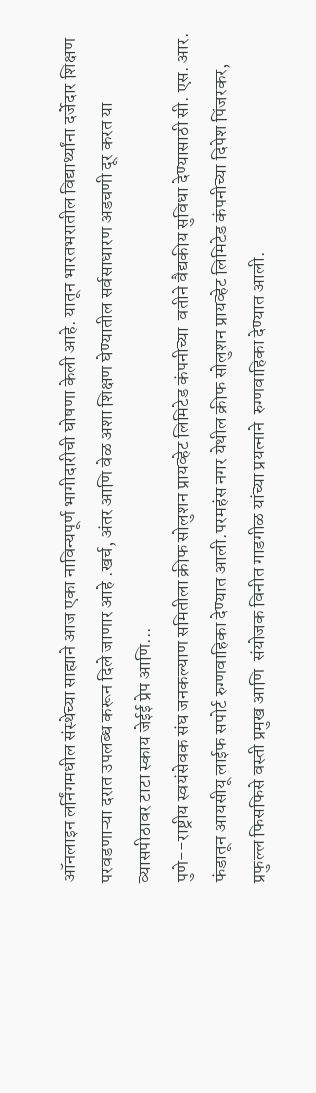ऑनलाइन लर्निंगमधील संस्थेच्या साह्याने आज एका नाविन्यपूर्ण भागीदारीची घोषणा केली आहे. यातून भारतभरातील विद्यार्थ्यांना दर्जेदार शिक्षण परवडणाऱ्या दरात उपलब्ध करून दिले जाणार आहे .खर्च, अंतर आणि वेळ अशा शिक्षण घेण्यातील सर्वसाधारण अडचणी दूर करत या व्यासपीठावर टाटा स्काय जेईई प्रेप आणि...
पुणे--राष्ट्रीय स्वयंसेवक संघ जनकल्याण समितीला क्रीफ सोलुशन प्रायव्हेट लिमिटेड कंपनीच्या  वतीने वैद्यकीय सुविधा देण्यासाठी सी. एस. आर. फंडातून आयसीयू लाईफ सपोर्ट रुग्णवाहिका देण्यात आली.परमहंस नगर येथील क्रीफ सोलुशन प्रायव्हेट लिमिटेड कंपनीच्या दिपेश पिंजरकर, प्रफुल्ल फिसफिसे वस्ती प्रमुख आणि  संयोजक विनीत गाडगीळ यांच्या प्रयत्नाने  रुग्णवाहिका देण्यात आली.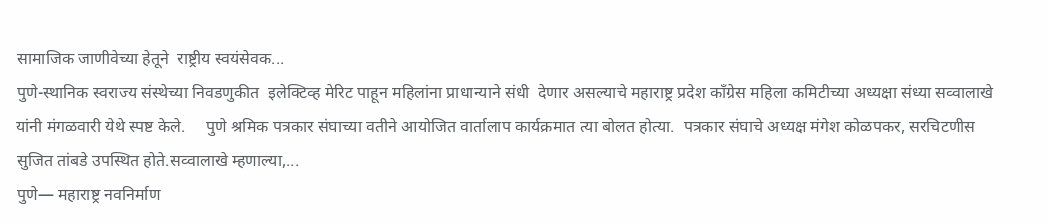सामाजिक जाणीवेच्या हेतूने  राष्ट्रीय स्वयंसेवक...
पुणे-स्थानिक स्वराज्य संस्थेच्या निवडणुकीत  इलेक्टिव्ह मेरिट पाहून महिलांना प्राधान्याने संधी  देणार असल्याचे महाराष्ट्र प्रदेश काँग्रेस महिला कमिटीच्या अध्यक्षा संध्या सव्वालाखे यांनी मंगळवारी येथे स्पष्ट केले.     पुणे श्रमिक पत्रकार संघाच्या वतीने आयोजित वार्तालाप कार्यक्रमात त्या बोलत होत्या.  पत्रकार संघाचे अध्यक्ष मंगेश कोळपकर, सरचिटणीस सुजित तांबडे उपस्थित होते.सव्वालाखे म्हणाल्या,...
पुणे— महाराष्ट्र नवनिर्माण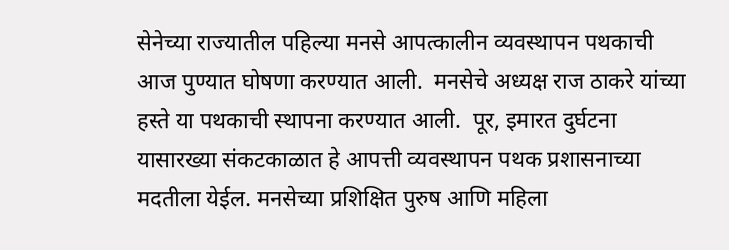सेनेच्या राज्यातील पहिल्या मनसे आपत्कालीन व्यवस्थापन पथकाची आज पुण्यात घोषणा करण्यात आली.  मनसेचे अध्यक्ष राज ठाकरे यांच्या हस्ते या पथकाची स्थापना करण्यात आली.  पूर, इमारत दुर्घटना यासारख्या संकटकाळात हे आपत्ती व्यवस्थापन पथक प्रशासनाच्या मदतीला येईल. मनसेच्या प्रशिक्षित पुरुष आणि महिला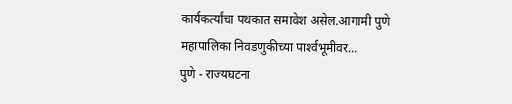कार्यकर्त्यांचा पथकात समावेश असेल.आगामी पुणे महापालिका निवडणुकीच्या पार्श्‍वभूमीवर...
पुणे - राज्यघटना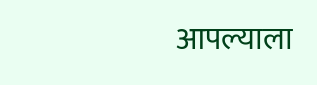आपल्याला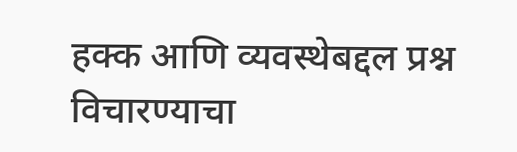हक्क आणि व्यवस्थेबद्दल प्रश्न विचारण्याचा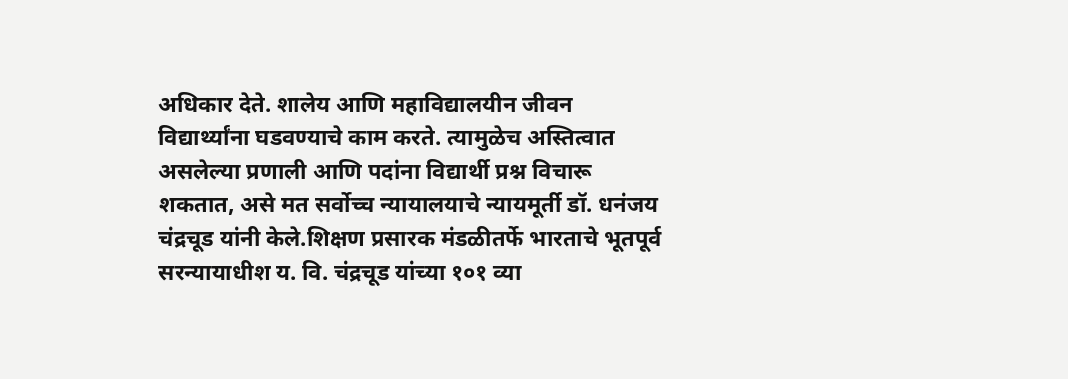अधिकार देते. शालेय आणि महाविद्यालयीन जीवन विद्यार्थ्यांना घडवण्याचे काम करते. त्यामुळेच अस्तित्वात असलेल्या प्रणाली आणि पदांना विद्यार्थी प्रश्न विचारू शकतात, असे मत सर्वोच्च न्यायालयाचे न्यायमूर्ती डॉ. धनंजय चंद्रचूड यांनी केले.शिक्षण प्रसारक मंडळीतर्फे भारताचे भूतपूर्व सरन्यायाधीश य. वि. चंद्रचूड यांच्या १०१ व्या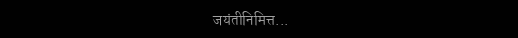जयंतीनिमित्त...